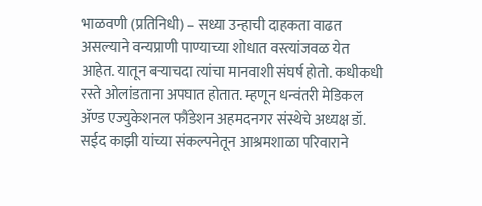भाळवणी (प्रतिनिधी) – सध्या उन्हाची दाहकता वाढत असल्याने वन्यप्राणी पाण्याच्या शोधात वस्त्यांजवळ येत आहेत. यातून बऱ्याचदा त्यांचा मानवाशी संघर्ष होतो. कधीकधी रस्ते ओलांडताना अपघात होतात. म्हणून धन्वंतरी मेडिकल ॲण्ड एज्युकेशनल फौंडेशन अहमदनगर संस्थेचे अध्यक्ष डॉ. सईद काझी यांच्या संकल्पनेतून आश्रमशाळा परिवाराने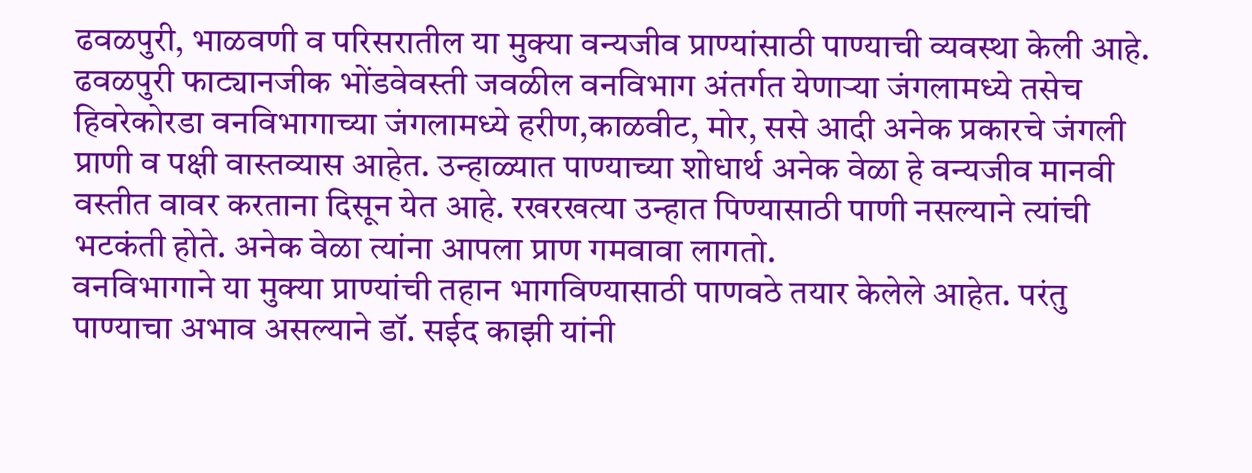ढवळपुरी, भाळवणी व परिसरातील या मुक्या वन्यजीव प्राण्यांसाठी पाण्याची व्यवस्था केली आहे.
ढवळपुरी फाट्यानजीक भोंडवेवस्ती जवळील वनविभाग अंतर्गत येणाऱ्या जंगलामध्ये तसेच हिवरेकोरडा वनविभागाच्या जंगलामध्ये हरीण,काळवीट, मोर, ससे आदी अनेक प्रकारचे जंगली प्राणी व पक्षी वास्तव्यास आहेत. उन्हाळ्यात पाण्याच्या शोधार्थ अनेक वेळा हे वन्यजीव मानवी वस्तीत वावर करताना दिसून येत आहे. रखरखत्या उन्हात पिण्यासाठी पाणी नसल्याने त्यांची भटकंती होते. अनेक वेळा त्यांना आपला प्राण गमवावा लागतो.
वनविभागाने या मुक्या प्राण्यांची तहान भागविण्यासाठी पाणवठे तयार केलेले आहेत. परंतु पाण्याचा अभाव असल्याने डॉ. सईद काझी यांनी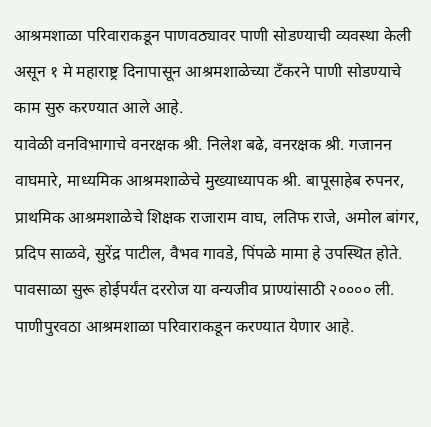आश्रमशाळा परिवाराकडून पाणवठ्यावर पाणी सोडण्याची व्यवस्था केली असून १ मे महाराष्ट्र दिनापासून आश्रमशाळेच्या टँकरने पाणी सोडण्याचे काम सुरु करण्यात आले आहे.
यावेळी वनविभागाचे वनरक्षक श्री. निलेश बढे, वनरक्षक श्री. गजानन वाघमारे, माध्यमिक आश्रमशाळेचे मुख्याध्यापक श्री. बापूसाहेब रुपनर, प्राथमिक आश्रमशाळेचे शिक्षक राजाराम वाघ, लतिफ राजे, अमोल बांगर, प्रदिप साळवे, सुरेंद्र पाटील, वैभव गावडे, पिंपळे मामा हे उपस्थित होते. पावसाळा सुरू होईपर्यंत दररोज या वन्यजीव प्राण्यांसाठी २०००० ली. पाणीपुरवठा आश्रमशाळा परिवाराकडून करण्यात येणार आहे.